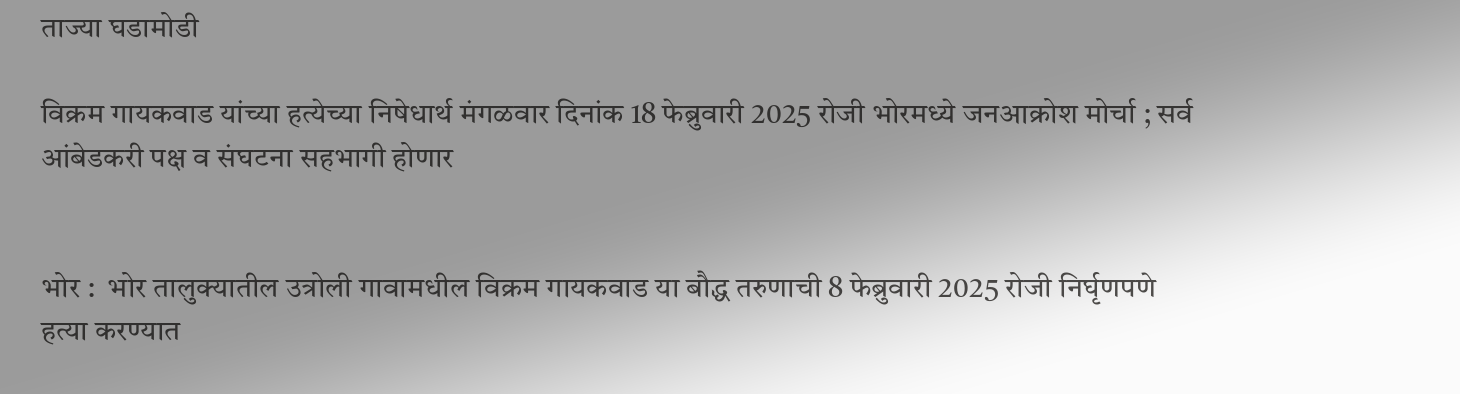ताज्या घडामोडी

विक्रम गायकवाड यांच्या हत्येच्या निषेधार्थ मंगळवार दिनांक 18 फेब्रुवारी 2025 रोजी भोरमध्ये जनआक्रोश मोर्चा ; सर्व आंबेडकरी पक्ष व संघटना सहभागी होणार


भोर :  भोर तालुक्यातील उत्रोली गावामधील विक्रम गायकवाड या बौद्ध तरुणाची 8 फेब्रुवारी 2025 रोजी निर्घृणपणे हत्या करण्यात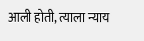आली होती, त्याला न्याय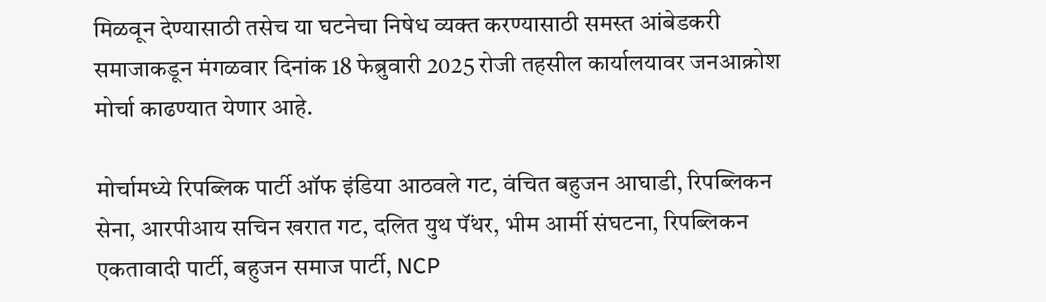मिळवून देण्यासाठी तसेच या घटनेचा निषेध व्यक्त करण्यासाठी समस्त आंबेडकरी समाजाकडून मंगळवार दिनांक 18 फेब्रुवारी 2025 रोजी तहसील कार्यालयावर जनआक्रोश मोर्चा काढण्यात येणार आहे.

मोर्चामध्ये रिपब्लिक पार्टी ऑफ इंडिया आठवले गट, वंचित बहुजन आघाडी, रिपब्लिकन सेना, आरपीआय सचिन खरात गट, दलित युथ पॅंथर, भीम आर्मी संघटना, रिपब्लिकन एकतावादी पार्टी, बहुजन समाज पार्टी, NCP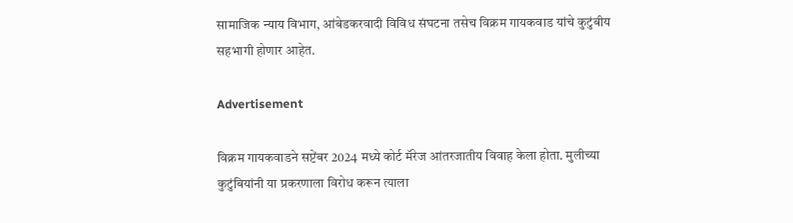सामाजिक न्याय विभाग, आंबेडकरवादी विविध संघटना तसेच विक्रम गायकवाड यांचे कुटुंबीय सहभागी होणार आहेत.

Advertisement

विक्रम गायकवाडने सप्टेंबर 2024 मध्ये कोर्ट मॅरेज आंतरजातीय विवाह केला होता. मुलीच्या कुटुंबियांनी या प्रकरणाला विरोध करून त्याला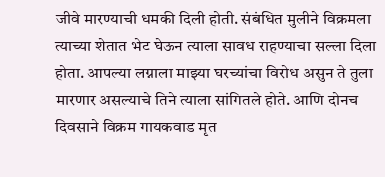जीवे मारण्याची धमकी दिली होती. संबंधित मुलीने विक्रमला त्याच्या शेतात भेट घेऊन त्याला सावध राहण्याचा सल्ला दिला होता. आपल्या लग्नाला माझ्या घरच्यांचा विरोध असुन ते तुला मारणार असल्याचे तिने त्याला सांगितले होते. आणि दोनच दिवसाने विक्रम गायकवाड मृत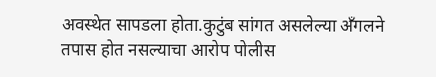अवस्थेत सापडला होता.कुटुंब सांगत असलेल्या अँगलने तपास होत नसल्याचा आरोप पोलीस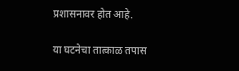प्रशासनावर होत आहे.

या घटनेचा तात्काळ तपास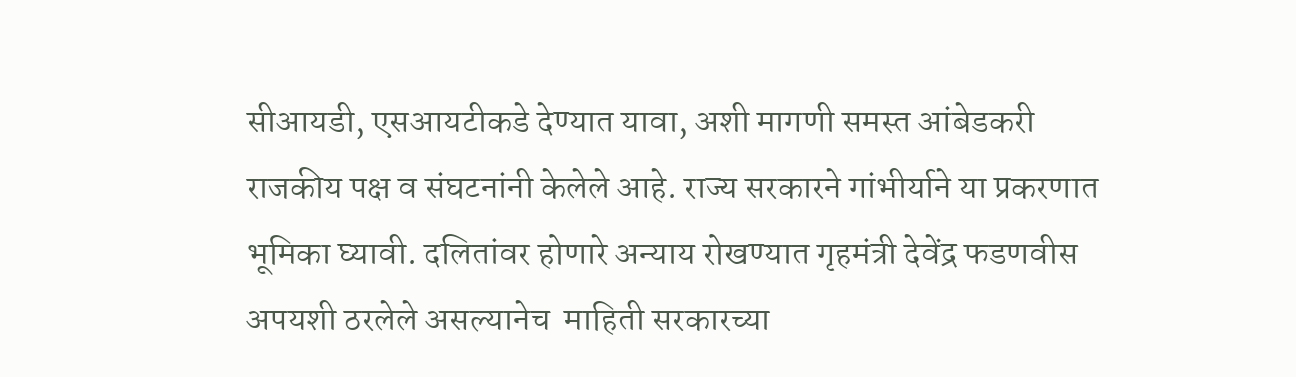सीआयडी, एसआयटीकडे देण्यात यावा, अशी मागणी समस्त आंबेडकरी राजकीय पक्ष व संघटनांनी केलेले आहे. राज्य सरकारने गांभीर्याने या प्रकरणात भूमिका घ्यावी. दलितांवर होणारे अन्याय रोखण्यात गृहमंत्री देवेंद्र फडणवीस अपयशी ठरलेले असल्यानेच  माहिती सरकारच्या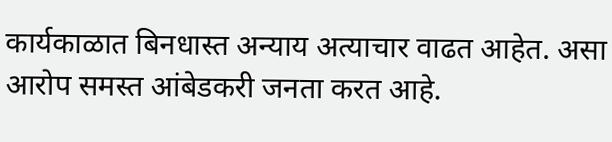कार्यकाळात बिनधास्त अन्याय अत्याचार वाढत आहेत. असा आरोप समस्त आंबेडकरी जनता करत आहे.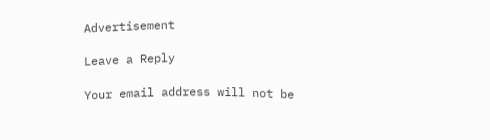Advertisement

Leave a Reply

Your email address will not be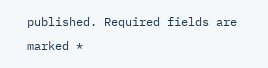published. Required fields are marked *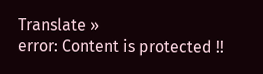Translate »
error: Content is protected !!